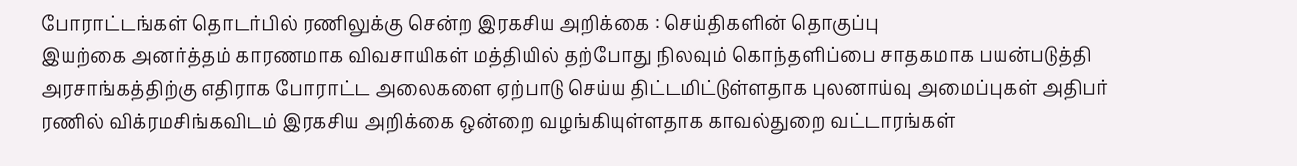போராட்டங்கள் தொடர்பில் ரணிலுக்கு சென்ற இரகசிய அறிக்கை : செய்திகளின் தொகுப்பு
இயற்கை அனர்த்தம் காரணமாக விவசாயிகள் மத்தியில் தற்போது நிலவும் கொந்தளிப்பை சாதகமாக பயன்படுத்தி அரசாங்கத்திற்கு எதிராக போராட்ட அலைகளை ஏற்பாடு செய்ய திட்டமிட்டுள்ளதாக புலனாய்வு அமைப்புகள் அதிபர் ரணில் விக்ரமசிங்கவிடம் இரகசிய அறிக்கை ஒன்றை வழங்கியுள்ளதாக காவல்துறை வட்டாரங்கள்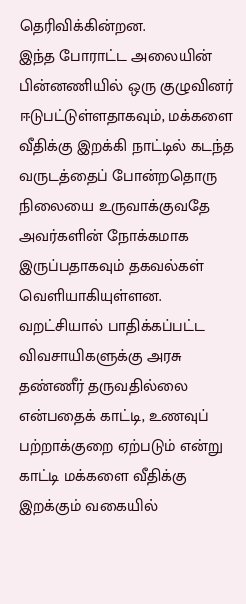தெரிவிக்கின்றன.
இந்த போராட்ட அலையின் பின்னணியில் ஒரு குழுவினர் ஈடுபட்டுள்ளதாகவும், மக்களை வீதிக்கு இறக்கி நாட்டில் கடந்த வருடத்தைப் போன்றதொரு நிலையை உருவாக்குவதே அவர்களின் நோக்கமாக இருப்பதாகவும் தகவல்கள் வெளியாகியுள்ளன.
வறட்சியால் பாதிக்கப்பட்ட விவசாயிகளுக்கு அரசு தண்ணீர் தருவதில்லை என்பதைக் காட்டி, உணவுப் பற்றாக்குறை ஏற்படும் என்று காட்டி மக்களை வீதிக்கு இறக்கும் வகையில்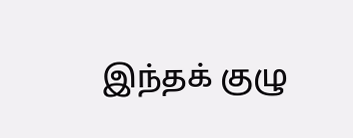இந்தக் குழு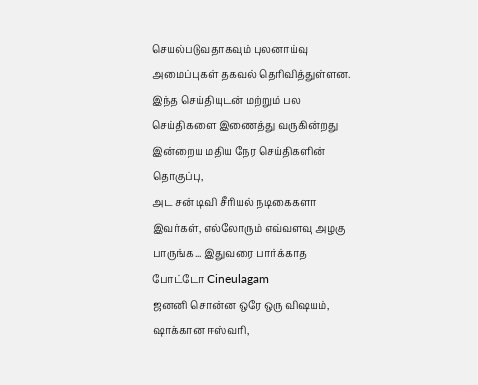செயல்படுவதாகவும் புலனாய்வு அமைப்புகள் தகவல் தெரிவித்துள்ளன.
இந்த செய்தியுடன் மற்றும் பல செய்திகளை இணைத்து வருகின்றது இன்றைய மதிய நேர செய்திகளின் தொகுப்பு,
அட சன் டிவி சீரியல் நடிகைகளா இவர்கள், எல்லோரும் எவ்வளவு அழகு பாருங்க... இதுவரை பார்க்காத போட்டோ Cineulagam
ஜனனி சொன்ன ஒரே ஒரு விஷயம், ஷாக்கான ஈஸ்வரி,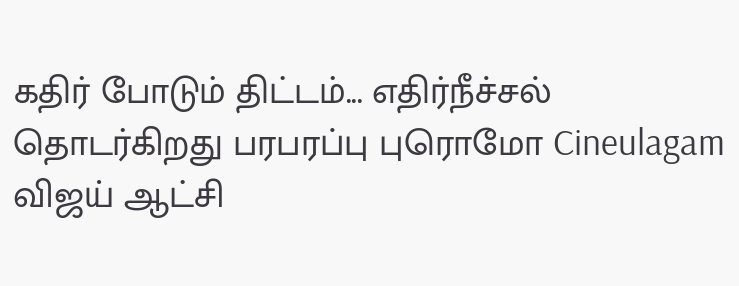கதிர் போடும் திட்டம்... எதிர்நீச்சல் தொடர்கிறது பரபரப்பு புரொமோ Cineulagam
விஜய் ஆட்சி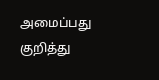அமைப்பது குறித்து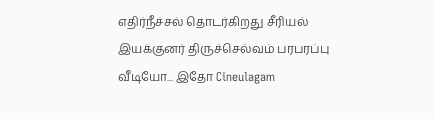எதிர்நீச்சல் தொடர்கிறது சீரியல் இயக்குனர் திருச்செல்வம் பரபரப்பு வீடியோ... இதோ Cineulagam